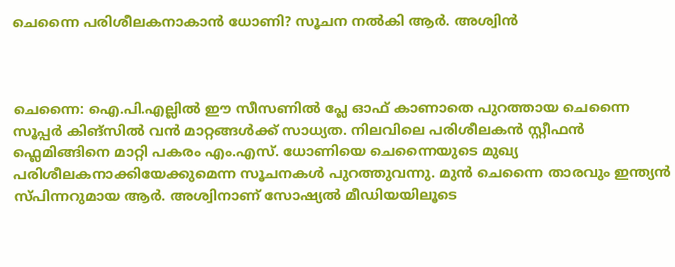ചെന്നൈ പരിശീലകനാകാൻ ധോണി? സൂചന നൽകി ആർ. അശ്വിൻ



ചെന്നൈ: ഐ.പി.എല്ലിൽ ഈ സീസണിൽ പ്ലേ ഓഫ് കാണാതെ പുറത്തായ ചെന്നൈ സൂപ്പർ കിങ്സിൽ വൻ മാറ്റങ്ങൾക്ക് സാധ്യത. നിലവിലെ പരിശീലകൻ സ്റ്റീഫൻ ഫ്ലെമിങ്ങിനെ മാറ്റി പകരം എം.എസ്. ധോണിയെ ചെന്നൈയുടെ മുഖ്യ പരിശീലകനാക്കിയേക്കുമെന്ന സൂചനകൾ പുറത്തുവന്നു. മുൻ ചെന്നൈ താരവും ഇന്ത്യൻ സ്പിന്നറുമായ ആർ. അശ്വിനാണ് സോഷ്യൽ മീഡിയയിലൂടെ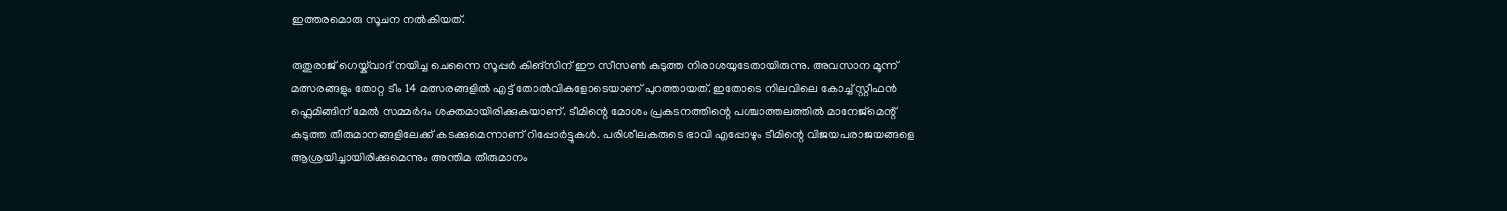ഇത്തരമൊരു സൂചന നൽകിയത്.

രുതുരാജ് ഗെയ്ക്‌വാദ് നയിച്ച ചെന്നൈ സൂപ്പർ കിങ്സിന് ഈ സീസൺ കടുത്ത നിരാശയുടേതായിരുന്നു. അവസാന മൂന്ന് മത്സരങ്ങളും തോറ്റ ടീം 14 മത്സരങ്ങളിൽ എട്ട് തോൽവികളോടെയാണ് പുറത്തായത്. ഇതോടെ നിലവിലെ കോച്ച് സ്റ്റീഫൻ ഫ്ലെമിങ്ങിന് മേൽ സമ്മർദം ശക്തമായിരിക്കുകയാണ്. ടീമിന്റെ മോശം പ്രകടനത്തിന്റെ പശ്ചാത്തലത്തിൽ മാനേജ്‌മെന്റ് കടുത്ത തീരുമാനങ്ങളിലേക്ക് കടക്കുമെന്നാണ് റിപ്പോർട്ടുകൾ. പരിശീലകരുടെ ഭാവി എപ്പോഴും ടീമിന്റെ വിജയപരാജയങ്ങളെ ആശ്രയിച്ചായിരിക്കുമെന്നും അന്തിമ തീരുമാനം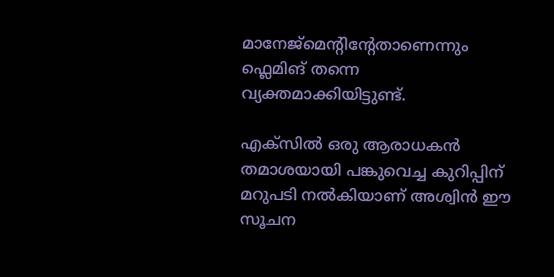മാനേജ്‌മെന്റിന്റേതാണെന്നും ഫ്ലെമിങ് തന്നെ വ്യക്തമാക്കിയിട്ടുണ്ട്.

എക്സിൽ ഒരു ആരാധകൻ തമാശയായി പങ്കുവെച്ച കുറിപ്പിന് മറുപടി നൽകിയാണ് അശ്വിൻ ഈ സൂചന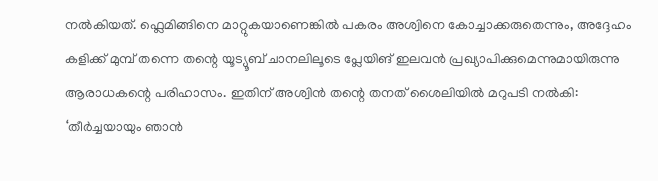നൽകിയത്. ഫ്ലെമിങ്ങിനെ മാറ്റുകയാണെങ്കിൽ പകരം അശ്വിനെ കോച്ചാക്കരുതെന്നും, അദ്ദേഹം കളിക്ക് മുമ്പ് തന്നെ തന്റെ യൂട്യൂബ് ചാനലിലൂടെ പ്ലേയിങ് ഇലവൻ പ്രഖ്യാപിക്കുമെന്നുമായിരുന്നു ആരാധകന്റെ പരിഹാസം. ഇതിന് അശ്വിൻ തന്റെ തനത് ശൈലിയിൽ മറുപടി നൽകി: ‘തീർച്ചയായും ഞാൻ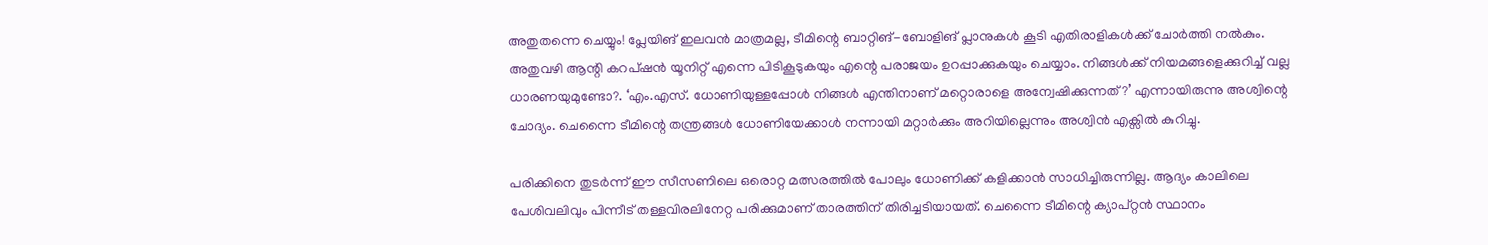അതുതന്നെ ചെയ്യും! പ്ലേയിങ് ഇലവൻ മാത്രമല്ല, ടീമിന്റെ ബാറ്റിങ്-ബോളിങ് പ്ലാനുകൾ കൂടി എതിരാളികൾക്ക് ചോർത്തി നൽകും. അതുവഴി ആന്റി കറപ്ഷൻ യൂനിറ്റ് എന്നെ പിടികൂടുകയും എന്റെ പരാജയം ഉറപ്പാക്കുകയും ചെയ്യാം. നിങ്ങൾക്ക് നിയമങ്ങളെക്കുറിച്ച് വല്ല ധാരണയുമുണ്ടോ?. ‘എം.എസ്. ധോണിയുള്ളപ്പോൾ നിങ്ങൾ എന്തിനാണ് മറ്റൊരാളെ അന്വേഷിക്കുന്നത്?’ എന്നായിരുന്നു അശ്വിന്റെ ചോദ്യം. ചെന്നൈ ടീമിന്റെ തന്ത്രങ്ങൾ ധോണിയേക്കാൾ നന്നായി മറ്റാർക്കും അറിയില്ലെന്നും അശ്വിൻ എക്സിൽ കുറിച്ചു.

പരിക്കിനെ തുടർന്ന് ഈ സീസണിലെ ഒരൊറ്റ മത്സരത്തിൽ പോലും ധോണിക്ക് കളിക്കാൻ സാധിച്ചിരുന്നില്ല. ആദ്യം കാലിലെ പേശിവലിവും പിന്നീട് തള്ളവിരലിനേറ്റ പരിക്കുമാണ് താരത്തിന് തിരിച്ചടിയായത്. ചെന്നൈ ടീമിന്റെ ക്യാപ്റ്റൻ സ്ഥാനം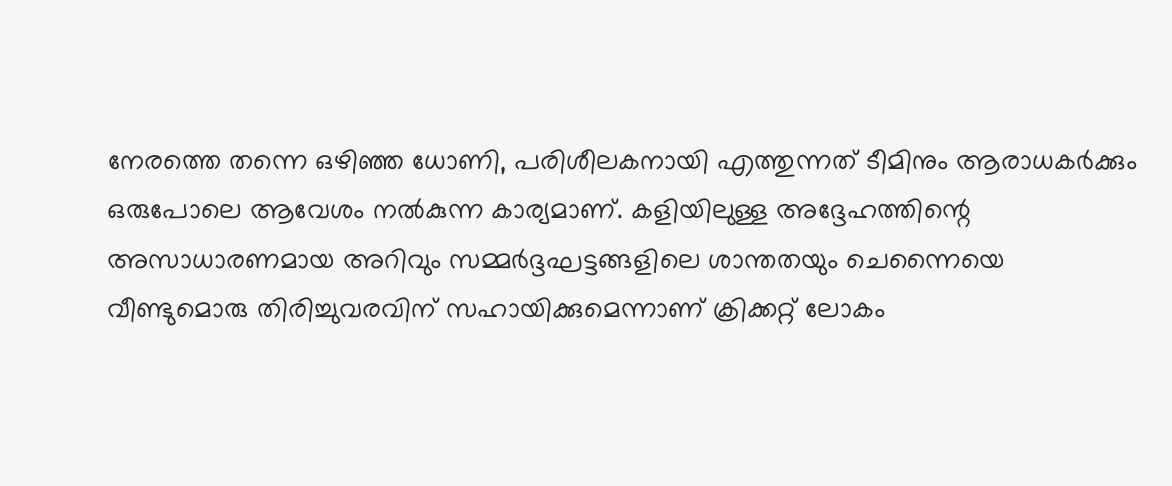നേരത്തെ തന്നെ ഒഴിഞ്ഞ ധോണി, പരിശീലകനായി എത്തുന്നത് ടീമിനും ആരാധകർക്കും ഒരുപോലെ ആവേശം നൽകുന്ന കാര്യമാണ്. കളിയിലുള്ള അദ്ദേഹത്തിന്റെ അസാധാരണമായ അറിവും സമ്മർദ്ദഘട്ടങ്ങളിലെ ശാന്തതയും ചെന്നൈയെ വീണ്ടുമൊരു തിരിച്ചുവരവിന് സഹായിക്കുമെന്നാണ് ക്രിക്കറ്റ് ലോകം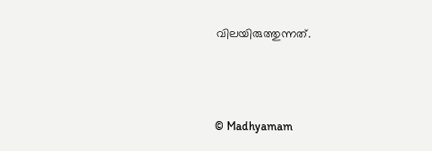വിലയിരുത്തുന്നത്.



© Madhyamam